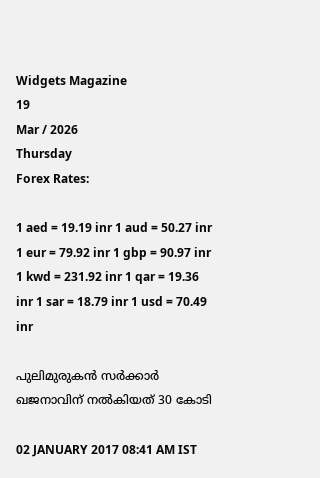Widgets Magazine
19
Mar / 2026
Thursday
Forex Rates:

1 aed = 19.19 inr 1 aud = 50.27 inr 1 eur = 79.92 inr 1 gbp = 90.97 inr 1 kwd = 231.92 inr 1 qar = 19.36 inr 1 sar = 18.79 inr 1 usd = 70.49 inr

പുലിമുരുകന്‍ സര്‍ക്കാര്‍ ഖജനാവിന് നല്‍കിയത് 30 കോടി

02 JANUARY 2017 08:41 AM IST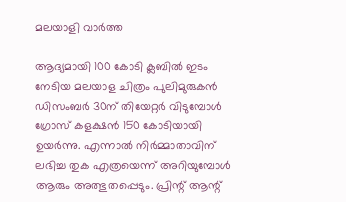മലയാളി വാര്‍ത്ത

ആദ്യമായി 100 കോടി ക്ലബില്‍ ഇടം നേടിയ മലയാള ചിത്രം പുലിമുരുകന്‍ ഡിസംബര്‍ 30ന് തിയേറ്റര്‍ വിടുമ്പോള്‍ ഗ്രോസ് കളക്ഷന്‍ 150 കോടിയായി ഉയര്‍ന്നു. എന്നാല്‍ നിര്‍മ്മാതാവിന് ലഭിച്ച തുക എത്രയെന്ന് അറിയുമ്പോള്‍ ആരും അത്ഭുതപ്പെടും. പ്രിന്റ് ആന്റ്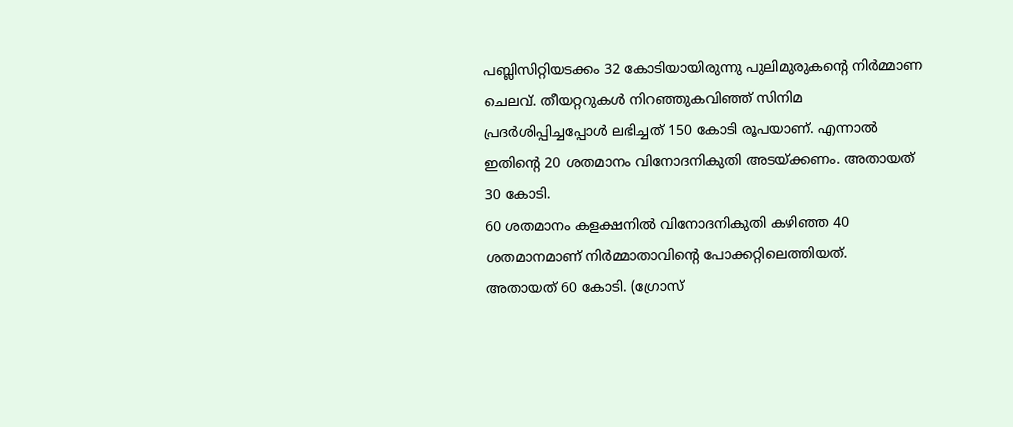പബ്ലിസിറ്റിയടക്കം 32 കോടിയായിരുന്നു പുലിമുരുകന്റെ നിര്‍മ്മാണ ചെലവ്. തീയറ്ററുകള്‍ നിറഞ്ഞുകവിഞ്ഞ് സിനിമ പ്രദര്‍ശിപ്പിച്ചപ്പോള്‍ ലഭിച്ചത് 150 കോടി രൂപയാണ്. എന്നാല്‍ ഇതിന്റെ 20 ശതമാനം വിനോദനികുതി അടയ്ക്കണം. അതായത് 30 കോടി.
60 ശതമാനം കളക്ഷനില്‍ വിനോദനികുതി കഴിഞ്ഞ 40 ശതമാനമാണ് നിര്‍മ്മാതാവിന്റെ പോക്കറ്റിലെത്തിയത്.
അതായത് 60 കോടി. (ഗ്രോസ്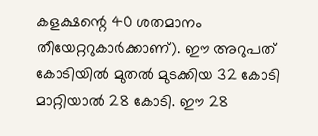കളക്ഷന്റെ 40 ശതമാനം തീയേറ്ററുകാര്‍ക്കാണ്). ഈ അറുപത് കോടിയില്‍ മുതല്‍ മുടക്കിയ 32 കോടി മാറ്റിയാല്‍ 28 കോടി. ഈ 28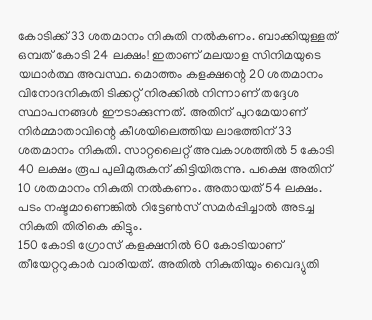കോടിക്ക് 33 ശതമാനം നികുതി നല്‍കണം. ബാക്കിയുള്ളത് ഒമ്പത് കോടി 24 ലക്ഷം! ഇതാണ് മലയാള സിനിമയുടെ യഥാര്‍ത്ഥ അവസ്ഥ. മൊത്തം കളക്ഷന്റെ 20 ശതമാനം വിനോദനികുതി ടിക്കറ്റ് നിരക്കില്‍ നിന്നാണ് തദ്ദേശ സ്ഥാപനങ്ങള്‍ ഈടാക്കുന്നത്. അതിന് പുറമേയാണ് നിര്‍മ്മാതാവിന്റെ കീശയിലെത്തിയ ലാഭത്തിന് 33 ശതമാനം നികുതി. സാറ്റലൈറ്റ് അവകാശത്തില്‍ 5 കോടി 40 ലക്ഷം രൂപ പുലിമുരുകന് കിട്ടിയിരുന്നു. പക്ഷെ അതിന് 10 ശതമാനം നികുതി നല്‍കണം. അതായത് 54 ലക്ഷം. പടം നഷ്ടമാണെങ്കില്‍ റിട്ടേണ്‍സ് സമര്‍പ്പിച്ചാല്‍ അടച്ച നികുതി തിരികെ കിട്ടും.
150 കോടി ഗ്രോസ് കളക്ഷനില്‍ 60 കോടിയാണ് തീയേറ്ററുകാര്‍ വാരിയത്. അതില്‍ നികുതിയും വൈദ്യുതി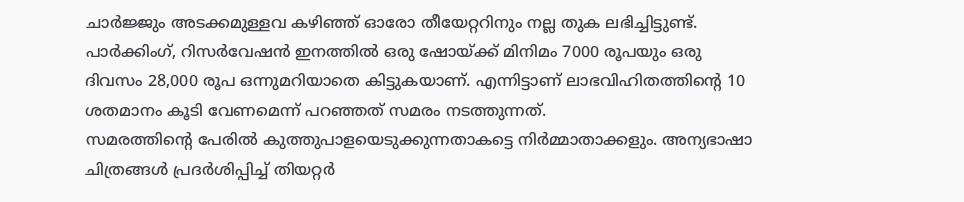ചാര്‍ജ്ജും അടക്കമുള്ളവ കഴിഞ്ഞ് ഓരോ തീയേറ്ററിനും നല്ല തുക ലഭിച്ചിട്ടുണ്ട്. പാര്‍ക്കിംഗ്, റിസര്‍വേഷന്‍ ഇനത്തില്‍ ഒരു ഷോയ്ക്ക് മിനിമം 7000 രൂപയും ഒരു ദിവസം 28,000 രൂപ ഒന്നുമറിയാതെ കിട്ടുകയാണ്. എന്നിട്ടാണ് ലാഭവിഹിതത്തിന്റെ 10 ശതമാനം കൂടി വേണമെന്ന് പറഞ്ഞത് സമരം നടത്തുന്നത്.
സമരത്തിന്റെ പേരില്‍ കുത്തുപാളയെടുക്കുന്നതാകട്ടെ നിര്‍മ്മാതാക്കളും. അന്യഭാഷാ ചിത്രങ്ങള്‍ പ്രദര്‍ശിപ്പിച്ച് തിയറ്റര്‍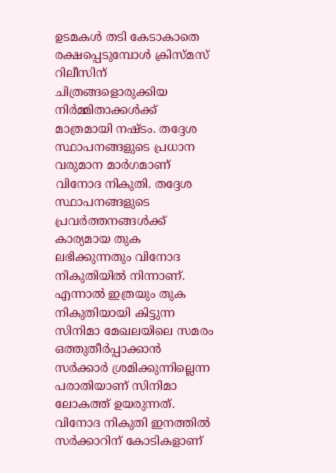ഉടമകള്‍ തടി കേടാകാതെ രക്ഷപ്പെടുമ്പോള്‍ ക്രിസ്മസ് റിലീസിന് ചിത്രങ്ങളൊരുക്കിയ നിര്‍മ്മിതാക്കള്‍ക്ക് മാത്രമായി നഷ്ടം. തദ്ദേശ സ്ഥാപനങ്ങളുടെ പ്രധാന വരുമാന മാര്‍ഗമാണ് വിനോദ നികുതി. തദ്ദേശ സ്ഥാപനങ്ങളുടെ പ്രവര്‍ത്തനങ്ങള്‍ക്ക് കാര്യമായ തുക ലഭിക്കുന്നതും വിനോദ നികുതിയില്‍ നിന്നാണ്. എന്നാല്‍ ഇത്രയും തുക നികുതിയായി കിട്ടുന്ന സിനിമാ മേഖലയിലെ സമരം ഒത്തുതീര്‍പ്പാക്കാന്‍ സര്‍ക്കാര്‍ ശ്രമിക്കുന്നില്ലെന്ന പരാതിയാണ് സിനിമാ ലോകത്ത് ഉയരുന്നത്. വിനോദ നികുതി ഇനത്തില്‍ സര്‍ക്കാറിന് കോടികളാണ്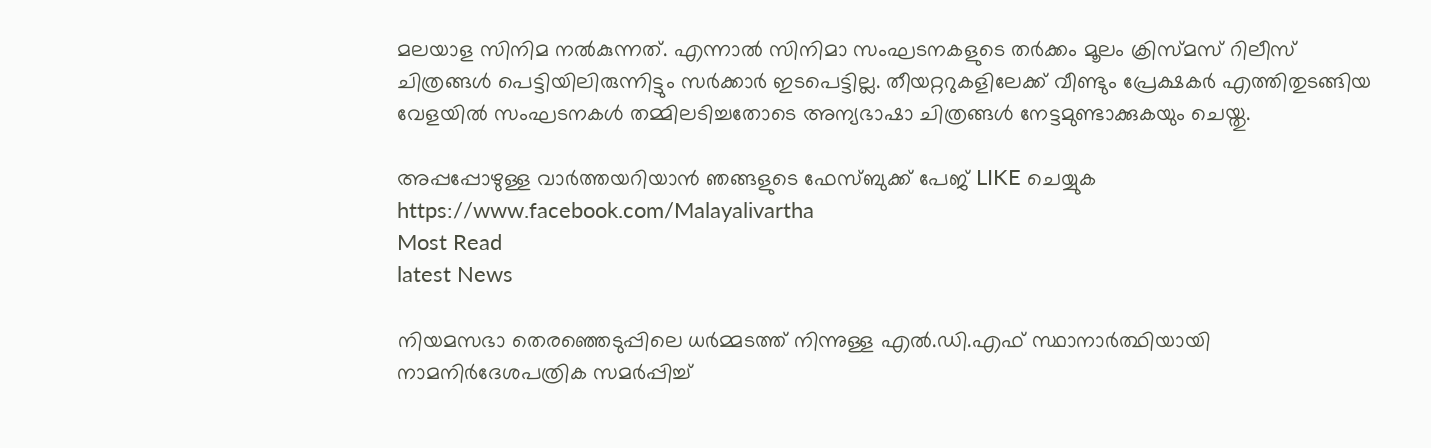മലയാള സിനിമ നല്‍കുന്നത്. എന്നാല്‍ സിനിമാ സംഘടനകളുടെ തര്‍ക്കം മൂലം ക്രിസ്മസ് റിലീസ് ചിത്രങ്ങള്‍ പെട്ടിയിലിരുന്നിട്ടും സര്‍ക്കാര്‍ ഇടപെട്ടില്ല. തീയറ്ററുകളിലേക്ക് വീണ്ടും പ്രേക്ഷകര്‍ എത്തിതുടങ്ങിയ വേളയില്‍ സംഘടനകള്‍ തമ്മിലടിച്ചതോടെ അന്യഭാഷാ ചിത്രങ്ങള്‍ നേട്ടമുണ്ടാക്കുകയും ചെയ്തു.

അപ്പപ്പോഴുള്ള വാര്‍ത്തയറിയാന്‍ ഞങ്ങളുടെ ഫേസ്‌ബുക്ക്‌ പേജ് LIKE ചെയ്യുക
https://www.facebook.com/Malayalivartha
Most Read
latest News

നിയമസഭാ തെരഞ്ഞെടുപ്പിലെ ധർമ്മടത്ത് നിന്നുള്ള എൽ.ഡി.എഫ് സ്ഥാനാർത്ഥിയായി നാമനിർദേശപത്രിക സമർപ്പിച്ച്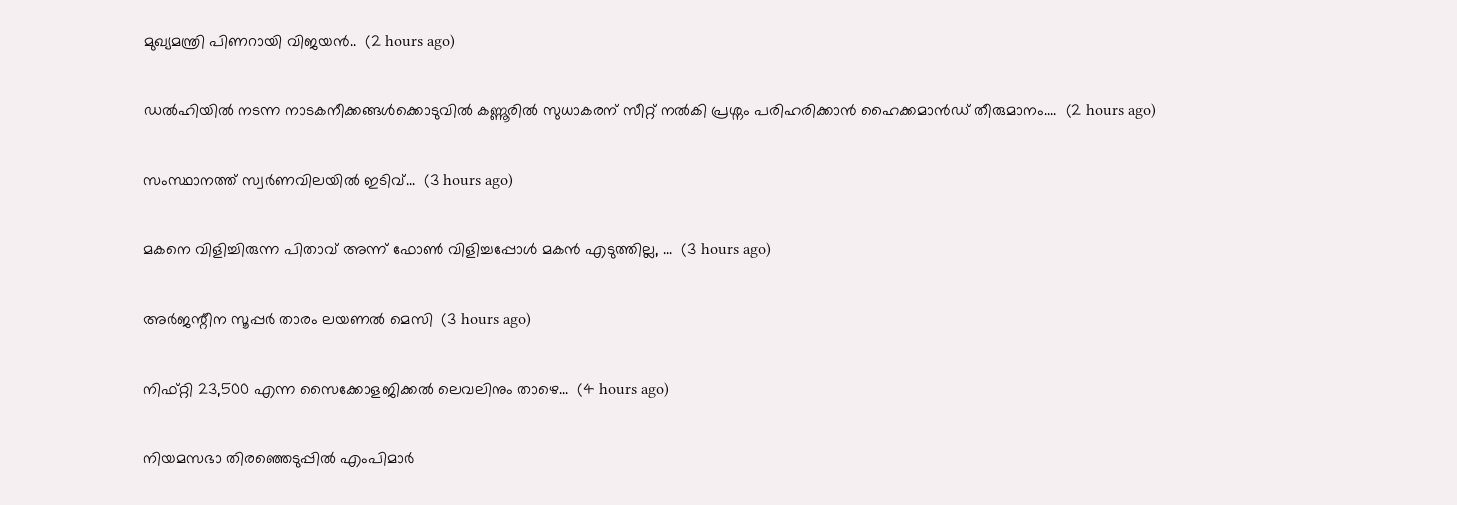മുഖ്യമന്ത്രി പിണറായി വിജയൻ..  (2 hours ago)

ഡൽഹിയിൽ നടന്ന നാടകനീക്കങ്ങൾക്കൊടുവിൽ കണ്ണൂരിൽ സുധാകരന് സീറ്റ് നൽകി പ്രശ്നം പരിഹരിക്കാൻ ഹൈക്കമാൻഡ് തീരുമാനം....  (2 hours ago)

സംസ്ഥാനത്ത് സ്വർണവിലയിൽ ഇടിവ്...  (3 hours ago)

മകനെ വിളിച്ചിരുന്ന പിതാവ് അന്ന് ഫോൺ വിളിച്ചപ്പോൾ മകൻ എടുത്തില്ല, ...  (3 hours ago)

അർജന്റീന സൂപ്പർ താരം ലയണൽ മെസി  (3 hours ago)

നിഫ്റ്റി 23,500 എന്ന സൈക്കോളജിക്കല്‍ ലെവലിനും താഴെ...  (4 hours ago)

നിയമസഭാ തിരഞ്ഞെടുപ്പിൽ എംപിമാർ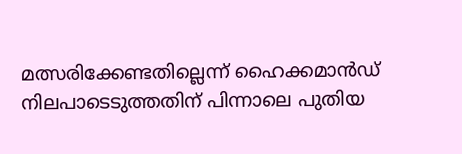മത്സരിക്കേണ്ടതില്ലെന്ന് ഹൈക്കമാൻഡ് നിലപാടെടുത്തതിന് പിന്നാലെ പുതിയ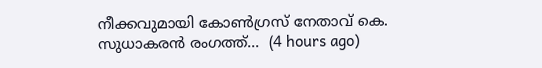നീക്കവുമായി കോൺഗ്രസ് നേതാവ് കെ. സുധാകരൻ രംഗത്ത്...  (4 hours ago)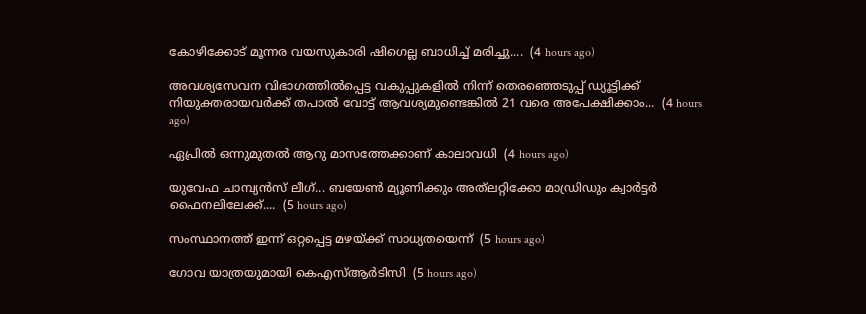കോഴിക്കോട് മൂന്നര വയസുകാരി ഷിഗെല്ല ബാധിച്ച് മരിച്ചു....  (4 hours ago)

അവശ്യസേവന വിഭാഗത്തിൽപ്പെട്ട വകുപ്പുകളിൽ നിന്ന്‌ തെരഞ്ഞെടുപ്പ് ഡ്യൂട്ടിക്ക് നിയുക്തരായവർക്ക്‌ തപാൽ വോട്ട്‌ ആവശ്യമുണ്ടെങ്കിൽ 21 വരെ അപേക്ഷിക്കാം...  (4 hours ago)

ഏപ്രിൽ ഒന്നുമുതൽ ആറു മാസത്തേക്കാണ് കാലാവധി  (4 hours ago)

യുവേഫ ചാമ്പ്യൻസ് ലീഗ്... ബയേൺ മ്യൂണിക്കും അത്‌ലറ്റിക്കോ മാഡ്രിഡും ക്വാർട്ടർ ഫൈനലിലേക്ക്....  (5 hours ago)

സംസ്ഥാനത്ത് ഇന്ന് ഒറ്റപ്പെട്ട മഴയ്ക്ക് സാധ്യതയെന്ന്  (5 hours ago)

ഗോവ യാത്രയുമായി കെഎസ്ആർടിസി  (5 hours ago)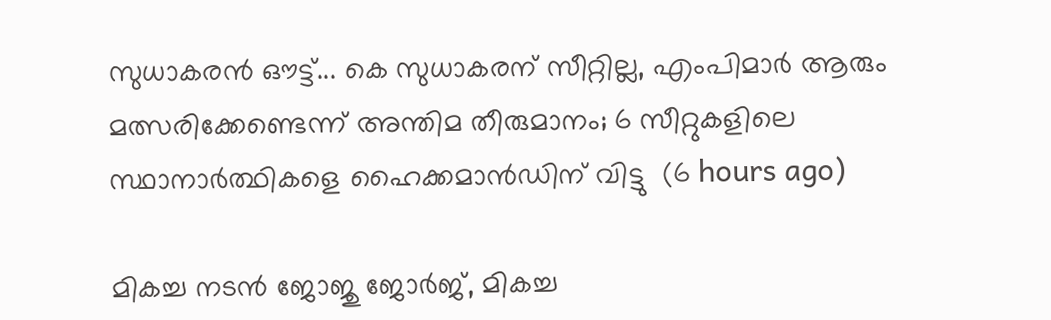സുധാകരന്‍ ഔട്ട്... കെ സുധാകരന് സീറ്റില്ല, എംപിമാർ ആരും മത്സരിക്കേണ്ടെന്ന് അന്തിമ തീരുമാനം; 6 സീറ്റുകളിലെ സ്ഥാനാർത്ഥികളെ ഹൈക്കമാൻഡിന് വിട്ടു  (6 hours ago)

മികച്ച നടൻ ജോജു ജോർജ്, മികച്ച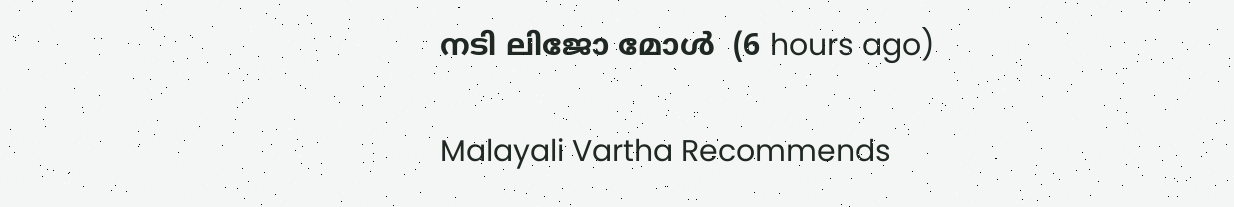നടി ലിജോ മോൾ  (6 hours ago)

Malayali Vartha Recommends